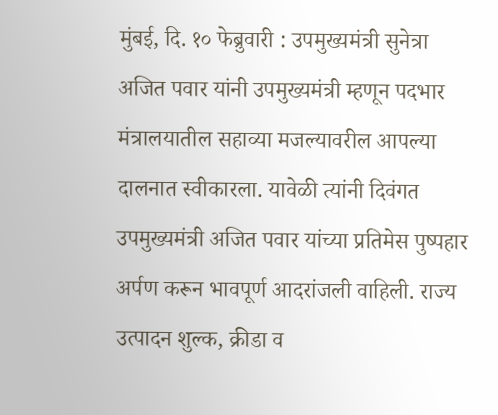मुंबई, दि. १० फेब्रुवारी : उपमुख्यमंत्री सुनेत्रा अजित पवार यांनी उपमुख्यमंत्री म्हणून पदभार मंत्रालयातील सहाव्या मजल्यावरील आपल्या दालनात स्वीकारला. यावेळी त्यांनी दिवंगत उपमुख्यमंत्री अजित पवार यांच्या प्रतिमेस पुष्पहार अर्पण करून भावपूर्ण आदरांजली वाहिली. राज्य उत्पादन शुल्क, क्रीडा व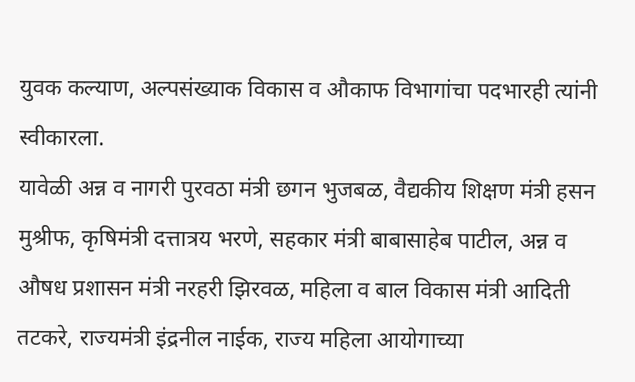युवक कल्याण, अल्पसंख्याक विकास व औकाफ विभागांचा पदभारही त्यांनी स्वीकारला.
यावेळी अन्न व नागरी पुरवठा मंत्री छगन भुजबळ, वैद्यकीय शिक्षण मंत्री हसन मुश्रीफ, कृषिमंत्री दत्तात्रय भरणे, सहकार मंत्री बाबासाहेब पाटील, अन्न व औषध प्रशासन मंत्री नरहरी झिरवळ, महिला व बाल विकास मंत्री आदिती तटकरे, राज्यमंत्री इंद्रनील नाईक, राज्य महिला आयोगाच्या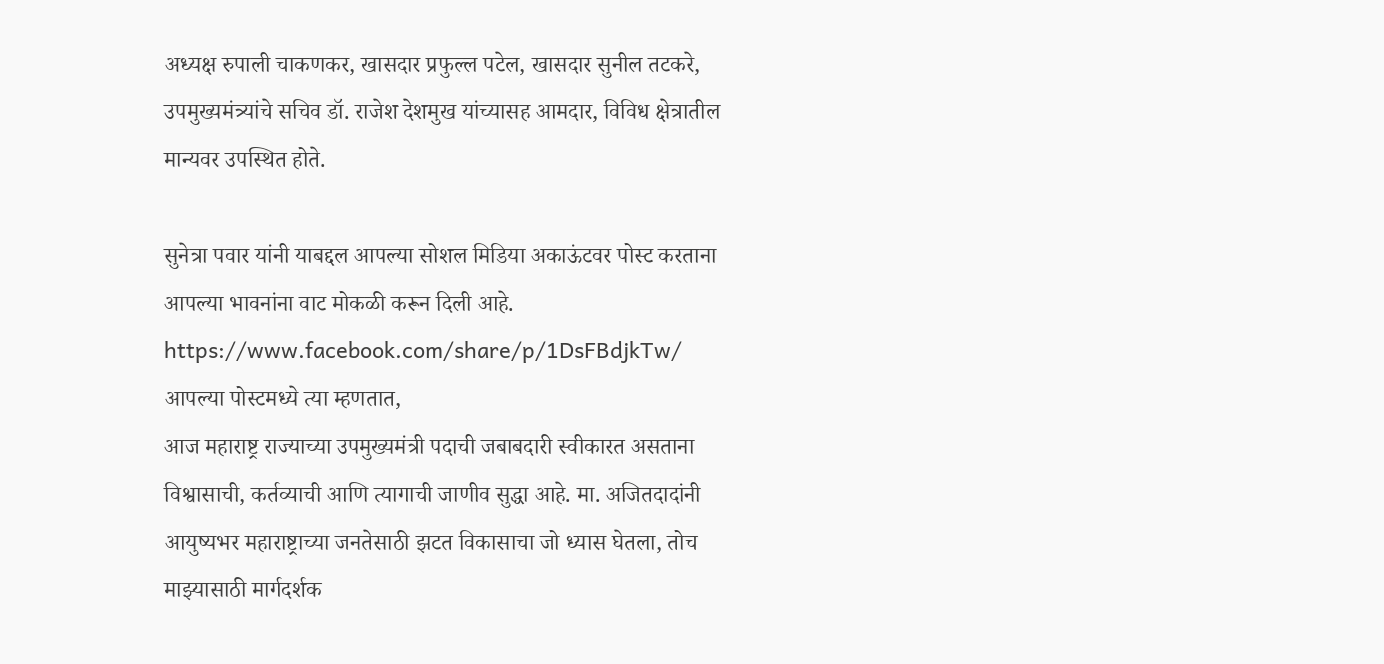अध्यक्ष रुपाली चाकणकर, खासदार प्रफुल्ल पटेल, खासदार सुनील तटकरे, उपमुख्यमंत्र्यांचे सचिव डॉ. राजेश देशमुख यांच्यासह आमदार, विविध क्षेत्रातील मान्यवर उपस्थित होते.

सुनेत्रा पवार यांनी याबद्दल आपल्या सोशल मिडिया अकाऊंटवर पोस्ट करताना आपल्या भावनांना वाट मोकळी करून दिली आहे.
https://www.facebook.com/share/p/1DsFBdjkTw/
आपल्या पोस्टमध्ये त्या म्हणतात,
आज महाराष्ट्र राज्याच्या उपमुख्यमंत्री पदाची जबाबदारी स्वीकारत असताना विश्वासाची, कर्तव्याची आणि त्यागाची जाणीव सुद्धा आहे. मा. अजितदादांनी आयुष्यभर महाराष्ट्राच्या जनतेसाठी झटत विकासाचा जो ध्यास घेतला, तोच माझ्यासाठी मार्गदर्शक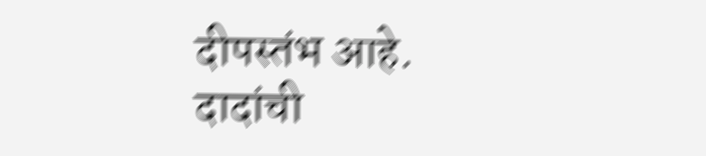दीपस्तंभ आहे.
दादांची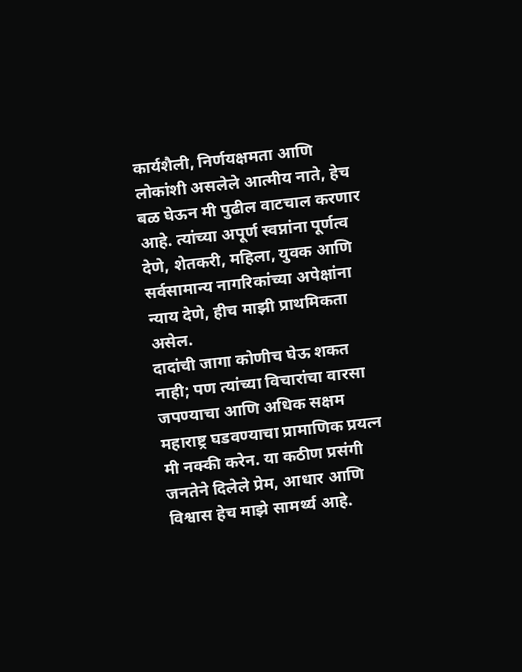कार्यशैली, निर्णयक्षमता आणि लोकांशी असलेले आत्मीय नाते, हेच बळ घेऊन मी पुढील वाटचाल करणार आहे. त्यांच्या अपूर्ण स्वप्नांना पूर्णत्व देणे, शेतकरी, महिला, युवक आणि सर्वसामान्य नागरिकांच्या अपेक्षांना न्याय देणे, हीच माझी प्राथमिकता असेल.
दादांची जागा कोणीच घेऊ शकत नाही; पण त्यांच्या विचारांचा वारसा जपण्याचा आणि अधिक सक्षम महाराष्ट्र घडवण्याचा प्रामाणिक प्रयत्न मी नक्की करेन. या कठीण प्रसंगी जनतेने दिलेले प्रेम, आधार आणि विश्वास हेच माझे सामर्थ्य आहे.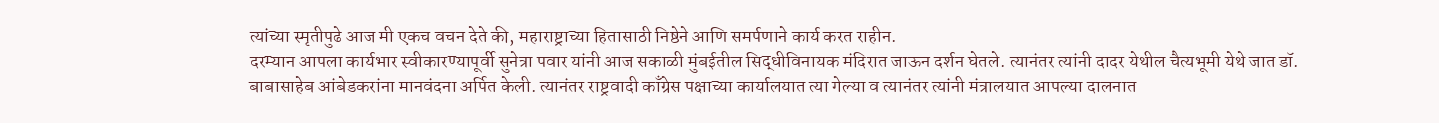त्यांच्या स्मृतीपुढे आज मी एकच वचन देते की, महाराष्ट्राच्या हितासाठी निष्ठेने आणि समर्पणाने कार्य करत राहीन.
दरम्यान आपला कार्यभार स्वीकारण्यापूर्वी सुनेत्रा पवार यांनी आज सकाळी मुंबईतील सिद्धीविनायक मंदिरात जाऊन दर्शन घेतले. त्यानंतर त्यांनी दादर येथील चैत्यभूमी येथे जात डॉ. बाबासाहेब आंबेडकरांना मानवंदना अर्पित केली. त्यानंतर राष्ट्रवादी काँग्रेस पक्षाच्या कार्यालयात त्या गेल्या व त्यानंतर त्यांनी मंत्रालयात आपल्या दालनात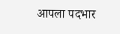आपला पदभार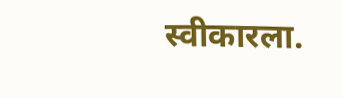स्वीकारला.